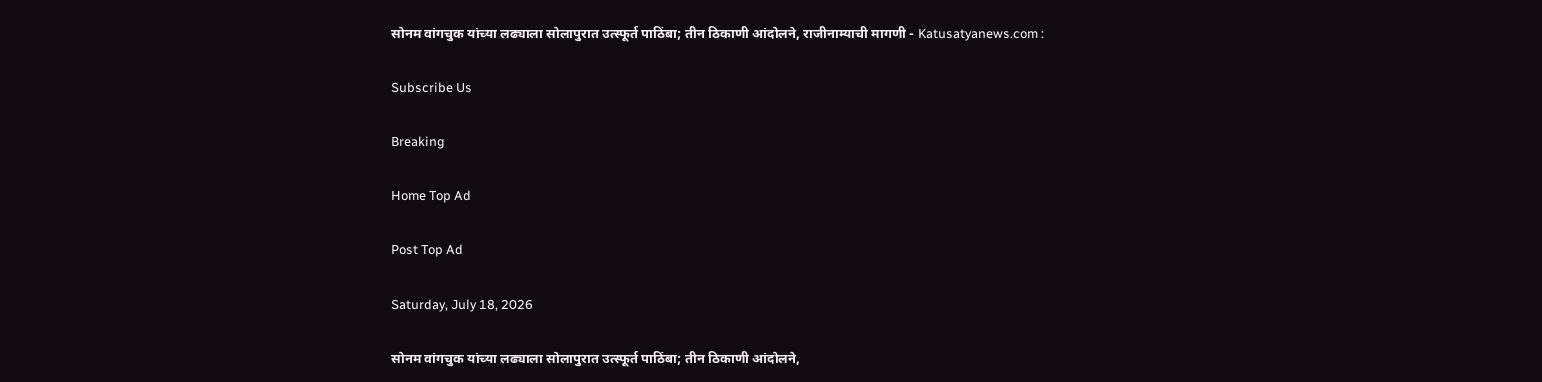सोनम वांगचुक यांच्या लढ्याला सोलापुरात उत्स्फूर्त पाठिंबा; तीन ठिकाणी आंदोलने, राजीनाम्याची मागणी - Katusatyanews.com :

Subscribe Us

Breaking

Home Top Ad

Post Top Ad

Saturday, July 18, 2026

सोनम वांगचुक यांच्या लढ्याला सोलापुरात उत्स्फूर्त पाठिंबा; तीन ठिकाणी आंदोलने,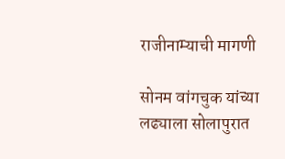राजीनाम्याची मागणी

सोनम वांगचुक यांच्या लढ्याला सोलापुरात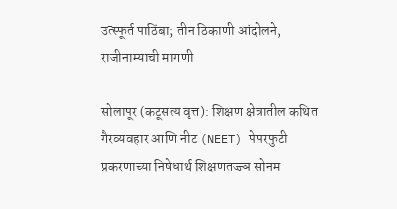उत्स्फूर्त पाठिंबा; तीन ठिकाणी आंदोलने, राजीनाम्याची मागणी

सोलापूर (कटूसत्य वृत्त): शिक्षण क्षेत्रातील कथित गैरव्यवहार आणि नीट (NEET) पेपरफुटी प्रकरणाच्या निषेधार्थ शिक्षणतज्ज्ञ सोनम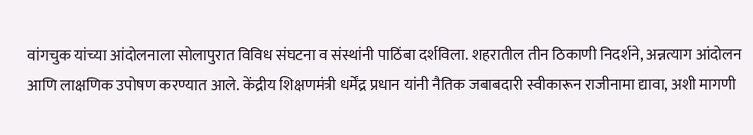वांगचुक यांच्या आंदोलनाला सोलापुरात विविध संघटना व संस्थांनी पाठिंबा दर्शविला. शहरातील तीन ठिकाणी निदर्शने, अन्नत्याग आंदोलन आणि लाक्षणिक उपोषण करण्यात आले. केंद्रीय शिक्षणमंत्री धर्मेंद्र प्रधान यांनी नैतिक जबाबदारी स्वीकारून राजीनामा द्यावा, अशी मागणी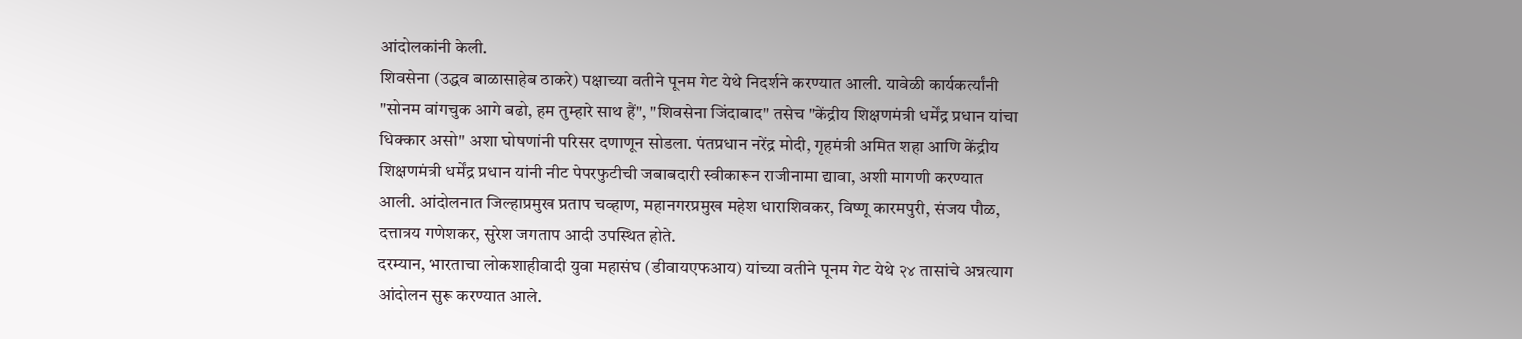आंदोलकांनी केली.
शिवसेना (उद्धव बाळासाहेब ठाकरे) पक्षाच्या वतीने पूनम गेट येथे निदर्शने करण्यात आली. यावेळी कार्यकर्त्यांनी "सोनम वांगचुक आगे बढो, हम तुम्हारे साथ हैं", "शिवसेना जिंदाबाद" तसेच "केंद्रीय शिक्षणमंत्री धर्मेंद्र प्रधान यांचा धिक्कार असो" अशा घोषणांनी परिसर दणाणून सोडला. पंतप्रधान नरेंद्र मोदी, गृहमंत्री अमित शहा आणि केंद्रीय शिक्षणमंत्री धर्मेंद्र प्रधान यांनी नीट पेपरफुटीची जबाबदारी स्वीकारून राजीनामा द्यावा, अशी मागणी करण्यात आली. आंदोलनात जिल्हाप्रमुख प्रताप चव्हाण, महानगरप्रमुख महेश धाराशिवकर, विष्णू कारमपुरी, संजय पौळ, दत्तात्रय गणेशकर, सुरेश जगताप आदी उपस्थित होते.
दरम्यान, भारताचा लोकशाहीवादी युवा महासंघ (डीवायएफआय) यांच्या वतीने पूनम गेट येथे २४ तासांचे अन्नत्याग आंदोलन सुरू करण्यात आले.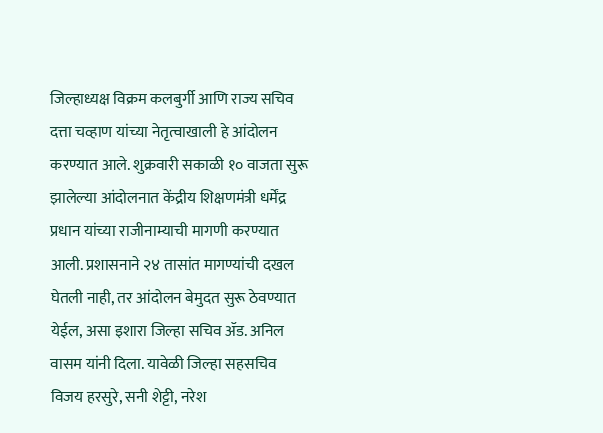जिल्हाध्यक्ष विक्रम कलबुर्गी आणि राज्य सचिव दत्ता चव्हाण यांच्या नेतृत्वाखाली हे आंदोलन करण्यात आले. शुक्रवारी सकाळी १० वाजता सुरू झालेल्या आंदोलनात केंद्रीय शिक्षणमंत्री धर्मेंद्र प्रधान यांच्या राजीनाम्याची मागणी करण्यात आली. प्रशासनाने २४ तासांत मागण्यांची दखल घेतली नाही, तर आंदोलन बेमुदत सुरू ठेवण्यात येईल, असा इशारा जिल्हा सचिव ॲड. अनिल वासम यांनी दिला. यावेळी जिल्हा सहसचिव विजय हरसुरे, सनी शेट्टी, नरेश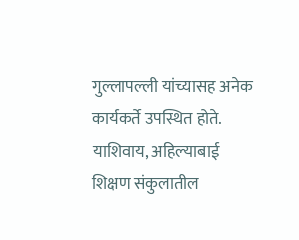गुल्लापल्ली यांच्यासह अनेक कार्यकर्ते उपस्थित होते.
याशिवाय, अहिल्याबाई शिक्षण संकुलातील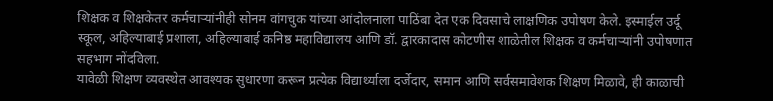शिक्षक व शिक्षकेतर कर्मचाऱ्यांनीही सोनम वांगचुक यांच्या आंदोलनाला पाठिंबा देत एक दिवसाचे लाक्षणिक उपोषण केले. इस्माईल उर्दू स्कूल, अहिल्याबाई प्रशाला, अहिल्याबाई कनिष्ठ महाविद्यालय आणि डॉ. द्वारकादास कोटणीस शाळेतील शिक्षक व कर्मचाऱ्यांनी उपोषणात सहभाग नोंदविला.
यावेळी शिक्षण व्यवस्थेत आवश्यक सुधारणा करून प्रत्येक विद्यार्थ्याला दर्जेदार, समान आणि सर्वसमावेशक शिक्षण मिळावे, ही काळाची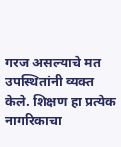गरज असल्याचे मत उपस्थितांनी व्यक्त केले. शिक्षण हा प्रत्येक नागरिकाचा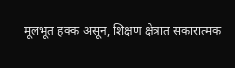मूलभूत हक्क असून, शिक्षण क्षेत्रात सकारात्मक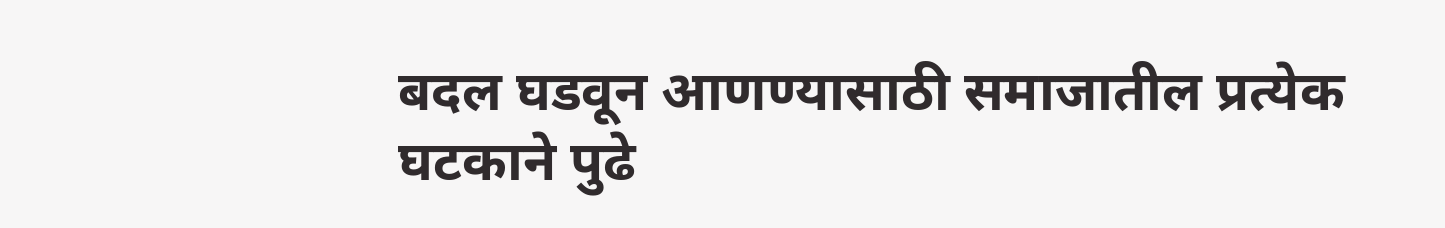बदल घडवून आणण्यासाठी समाजातील प्रत्येक घटकाने पुढे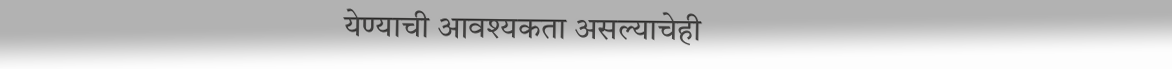येण्याची आवश्यकता असल्याचेही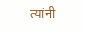त्यांनी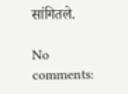सांगितले.

No comments: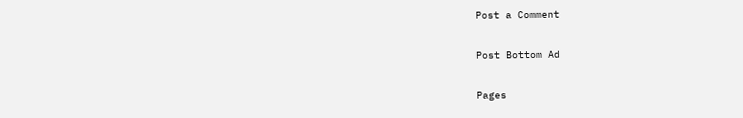Post a Comment

Post Bottom Ad

Pages